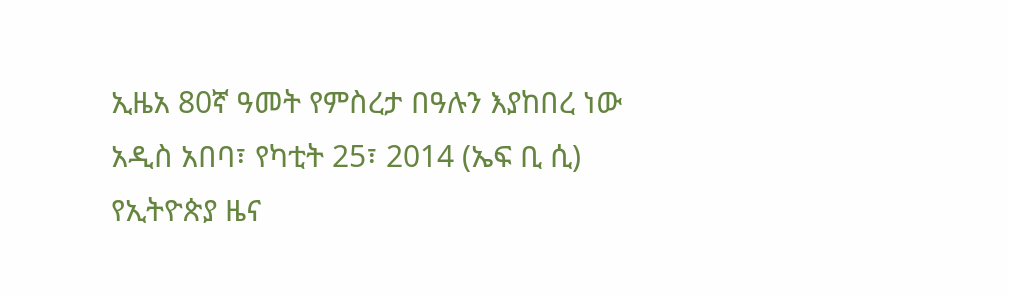ኢዜአ 80ኛ ዓመት የምስረታ በዓሉን እያከበረ ነው
አዲስ አበባ፣ የካቲት 25፣ 2014 (ኤፍ ቢ ሲ) የኢትዮጵያ ዜና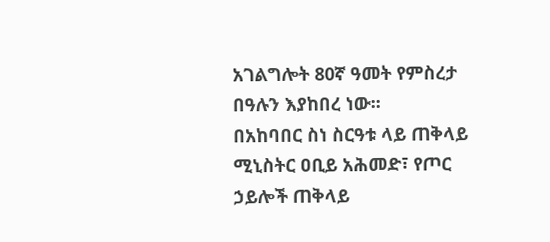አገልግሎት 80ኛ ዓመት የምስረታ በዓሉን እያከበረ ነው፡፡
በአከባበር ስነ ስርዓቱ ላይ ጠቅላይ ሚኒስትር ዐቢይ አሕመድ፣ የጦር ኃይሎች ጠቅላይ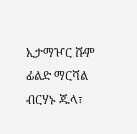ኢታማዦር ሹም ፊልድ ማርሻል ብርሃኑ ጁላ፣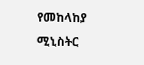የመከላከያ ሚኒስትር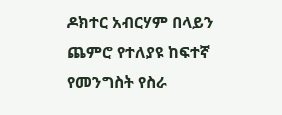ዶክተር አብርሃም በላይን ጨምሮ የተለያዩ ከፍተኛ የመንግስት የስራ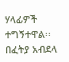ሃላፊዎች ተግኝተዋል፡፡
በፈትያ አብደላ